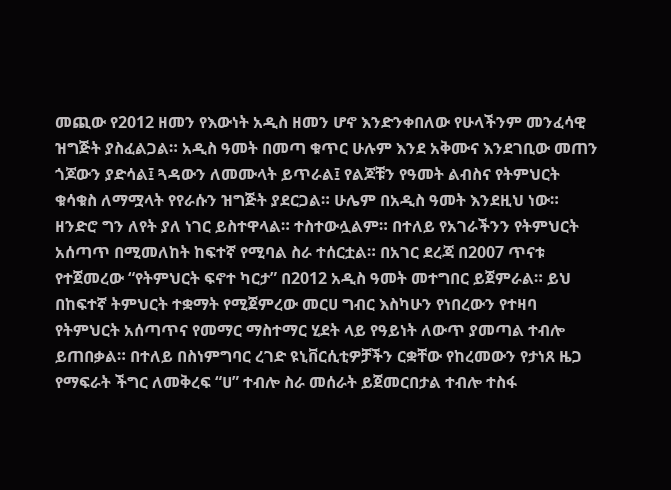መጪው የ2012 ዘመን የእውነት አዲስ ዘመን ሆኖ እንድንቀበለው የሁላችንም መንፈሳዊ ዝግጅት ያስፈልጋል። አዲስ ዓመት በመጣ ቁጥር ሁሉም እንደ አቅሙና እንደገቢው መጠን ጎጆውን ያድሳል፤ ጓዳውን ለመሙላት ይጥራል፤ የልጆቹን የዓመት ልብስና የትምህርት ቁሳቁስ ለማሟላት የየራሱን ዝግጅት ያደርጋል። ሁሌም በአዲስ ዓመት እንደዚህ ነው።
ዘንድሮ ግን ለየት ያለ ነገር ይስተዋላል። ተስተውሏልም። በተለይ የአገራችንን የትምህርት አሰጣጥ በሚመለከት ከፍተኛ የሚባል ስራ ተሰርቷል። በአገር ደረጃ በ2007 ጥናቱ የተጀመረው “የትምህርት ፍኖተ ካርታ” በ2012 አዲስ ዓመት መተግበር ይጀምራል። ይህ በከፍተኛ ትምህርት ተቋማት የሚጀምረው መርሀ ግብር እስካሁን የነበረውን የተዛባ የትምህርት አሰጣጥና የመማር ማስተማር ሂደት ላይ የዓይነት ለውጥ ያመጣል ተብሎ ይጠበቃል። በተለይ በስነምግባር ረገድ ዩኒቨርሲቲዎቻችን ርቋቸው የከረመውን የታነጸ ዜጋ የማፍራት ችግር ለመቅረፍ “ሀ” ተብሎ ስራ መሰራት ይጀመርበታል ተብሎ ተስፋ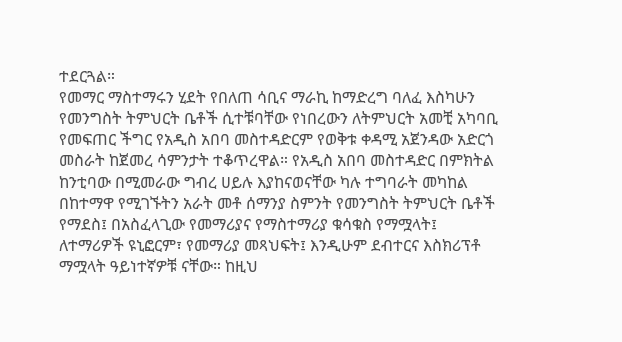ተደርጓል።
የመማር ማስተማሩን ሂደት የበለጠ ሳቢና ማራኪ ከማድረግ ባለፈ እስካሁን የመንግስት ትምህርት ቤቶች ሲተቹባቸው የነበረውን ለትምህርት አመቺ አካባቢ የመፍጠር ችግር የአዲስ አበባ መስተዳድርም የወቅቱ ቀዳሚ አጀንዳው አድርጎ መስራት ከጀመረ ሳምንታት ተቆጥረዋል። የአዲስ አበባ መስተዳድር በምክትል ከንቲባው በሚመራው ግብረ ሀይሉ እያከናወናቸው ካሉ ተግባራት መካከል በከተማዋ የሚገኙትን አራት መቶ ሰማንያ ስምንት የመንግስት ትምህርት ቤቶች የማደስ፤ በአስፈላጊው የመማሪያና የማስተማሪያ ቁሳቁስ የማሟላት፤ ለተማሪዎች ዩኒፎርም፣ የመማሪያ መጻህፍት፤ እንዲሁም ደብተርና እስክሪፕቶ ማሟላት ዓይነተኛዎቹ ናቸው። ከዚህ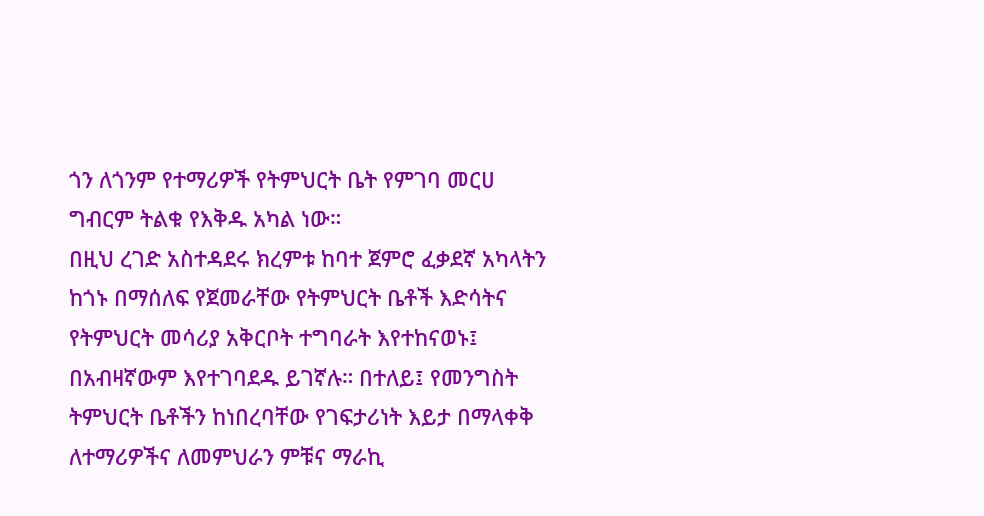ጎን ለጎንም የተማሪዎች የትምህርት ቤት የምገባ መርሀ ግብርም ትልቁ የእቅዱ አካል ነው።
በዚህ ረገድ አስተዳደሩ ክረምቱ ከባተ ጀምሮ ፈቃደኛ አካላትን ከጎኑ በማሰለፍ የጀመራቸው የትምህርት ቤቶች እድሳትና የትምህርት መሳሪያ አቅርቦት ተግባራት እየተከናወኑ፤ በአብዛኛውም እየተገባደዱ ይገኛሉ። በተለይ፤ የመንግስት ትምህርት ቤቶችን ከነበረባቸው የገፍታሪነት እይታ በማላቀቅ ለተማሪዎችና ለመምህራን ምቹና ማራኪ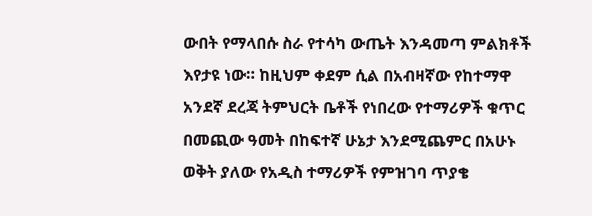ውበት የማላበሱ ስራ የተሳካ ውጤት እንዳመጣ ምልክቶች እየታዩ ነው። ከዚህም ቀደም ሲል በአብዛኛው የከተማዋ አንደኛ ደረጃ ትምህርት ቤቶች የነበረው የተማሪዎች ቁጥር በመጪው ዓመት በከፍተኛ ሁኔታ እንደሚጨምር በአሁኑ ወቅት ያለው የአዲስ ተማሪዎች የምዝገባ ጥያቄ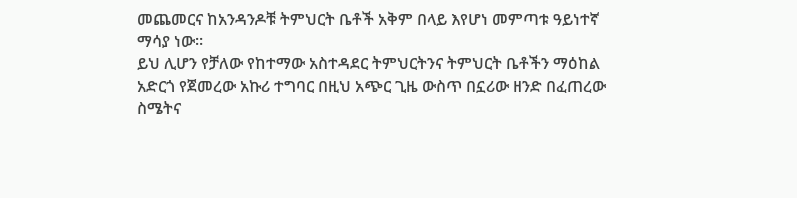መጨመርና ከአንዳንዶቹ ትምህርት ቤቶች አቅም በላይ እየሆነ መምጣቱ ዓይነተኛ ማሳያ ነው።
ይህ ሊሆን የቻለው የከተማው አስተዳደር ትምህርትንና ትምህርት ቤቶችን ማዕከል አድርጎ የጀመረው አኩሪ ተግባር በዚህ አጭር ጊዜ ውስጥ በኗሪው ዘንድ በፈጠረው ስሜትና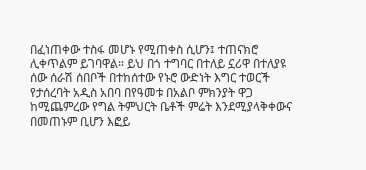በፈነጠቀው ተስፋ መሆኑ የሚጠቀስ ሲሆን፤ ተጠናክሮ ሊቀጥልም ይገባዋል። ይህ በጎ ተግባር በተለይ ኗሪዋ በተለያዩ ሰው ሰራሽ ሰበቦች በተከሰተው የኑሮ ውድነት እግር ተወርች የታሰረባት አዲስ አበባ በየዓመቱ በአልቦ ምክንያት ዋጋ ከሚጨምረው የግል ትምህርት ቤቶች ምሬት እንደሚያላቅቀውና በመጠኑም ቢሆን እፎይ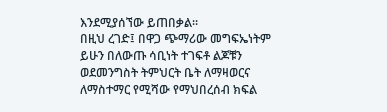እንደሚያሰኘው ይጠበቃል።
በዚህ ረገድ፤ በዋጋ ጭማሪው መግፍኤነትም ይሁን በለውጡ ሳቢነት ተገፍቶ ልጆቹን ወደመንግስት ትምህርት ቤት ለማዛወርና ለማስተማር የሚሻው የማህበረሰብ ክፍል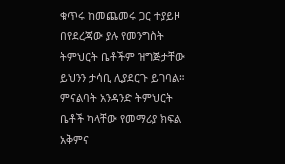ቁጥሩ ከመጨመሩ ጋር ተያይዞ በየደረጃው ያሉ የመንግስት ትምህርት ቤቶችም ዝግጅታቸው ይህንን ታሳቢ ሊያደርጉ ይገባል። ምናልባት አንዳንድ ትምህርት ቤቶች ካላቸው የመማሪያ ክፍል አቅምና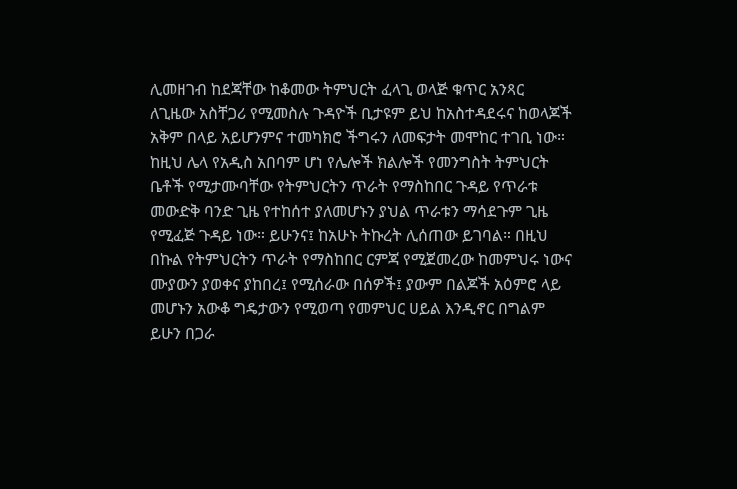ሊመዘገብ ከደጃቸው ከቆመው ትምህርት ፈላጊ ወላጅ ቁጥር አንጻር ለጊዜው አስቸጋሪ የሚመስሉ ጉዳዮች ቢታዩም ይህ ከአስተዳደሩና ከወላጆች አቅም በላይ አይሆንምና ተመካክሮ ችግሩን ለመፍታት መሞከር ተገቢ ነው።
ከዚህ ሌላ የአዲስ አበባም ሆነ የሌሎች ክልሎች የመንግስት ትምህርት ቤቶች የሚታሙባቸው የትምህርትን ጥራት የማስከበር ጉዳይ የጥራቱ መውድቅ ባንድ ጊዜ የተከሰተ ያለመሆኑን ያህል ጥራቱን ማሳደጉም ጊዜ የሚፈጅ ጉዳይ ነው። ይሁንና፤ ከአሁኑ ትኩረት ሊሰጠው ይገባል። በዚህ በኩል የትምህርትን ጥራት የማስከበር ርምጃ የሚጀመረው ከመምህሩ ነውና ሙያውን ያወቀና ያከበረ፤ የሚሰራው በሰዎች፤ ያውም በልጆች አዕምሮ ላይ መሆኑን አውቆ ግዴታውን የሚወጣ የመምህር ሀይል እንዲኖር በግልም ይሁን በጋራ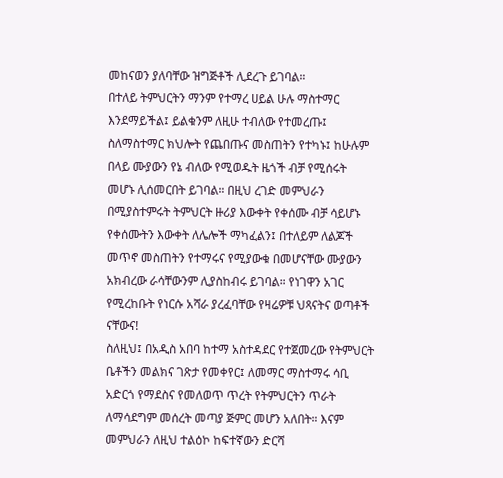መከናወን ያለባቸው ዝግጅቶች ሊደረጉ ይገባል።
በተለይ ትምህርትን ማንም የተማረ ሀይል ሁሉ ማስተማር እንደማይችል፤ ይልቁንም ለዚሁ ተብለው የተመረጡ፤ ስለማስተማር ክህሎት የጨበጡና መስጠትን የተካኑ፤ ከሁሉም በላይ ሙያውን የኔ ብለው የሚወዱት ዜጎች ብቻ የሚሰሩት መሆኑ ሊሰመርበት ይገባል። በዚህ ረገድ መምህራን በሚያስተምሩት ትምህርት ዙሪያ እውቀት የቀሰሙ ብቻ ሳይሆኑ የቀሰሙትን እውቀት ለሌሎች ማካፈልን፤ በተለይም ለልጆች መጥኖ መስጠትን የተማሩና የሚያውቁ በመሆናቸው ሙያውን አክብረው ራሳቸውንም ሊያስከብሩ ይገባል። የነገዋን አገር የሚረከቡት የነርሱ አሻራ ያረፈባቸው የዛሬዎቹ ህጻናትና ወጣቶች ናቸውና!
ስለዚህ፤ በአዲስ አበባ ከተማ አስተዳደር የተጀመረው የትምህርት ቤቶችን መልክና ገጽታ የመቀየር፤ ለመማር ማስተማሩ ሳቢ አድርጎ የማደስና የመለወጥ ጥረት የትምህርትን ጥራት ለማሳደግም መሰረት መጣያ ጅምር መሆን አለበት። እናም መምህራን ለዚህ ተልዕኮ ከፍተኛውን ድርሻ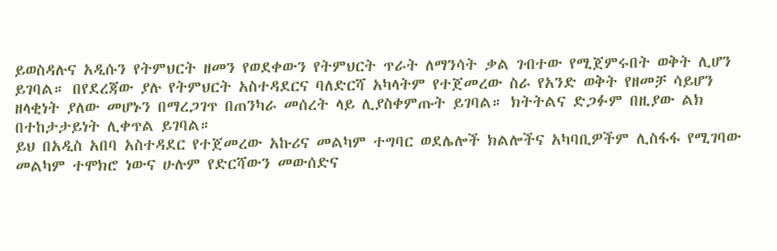ይወስዳሉና አዲሱን የትምህርት ዘመን የወደቀውን የትምህርት ጥራት ለማንሳት ቃል ገብተው የሚጀምሩበት ወቅት ሊሆን ይገባል። በየደረጃው ያሉ የትምህርት አስተዳደርና ባለድርሻ አካላትም የተጀመረው ስራ የአንድ ወቅት የዘመቻ ሳይሆን ዘላቂነት ያለው መሆኑን በማረጋገጥ በጠንካራ መሰረት ላይ ሊያስቀምጡት ይገባል። ክትትልና ድጋፉም በዚያው ልክ በተከታታይነት ሊቀጥል ይገባል።
ይህ በአዲስ አበባ አስተዳደር የተጀመረው አኩሪና መልካም ተግባር ወደሌሎች ክልሎችና አካባቢዎችም ሊስፋፋ የሚገባው መልካም ተሞክሮ ነውና ሁሉም የድርሻውን መውሰድና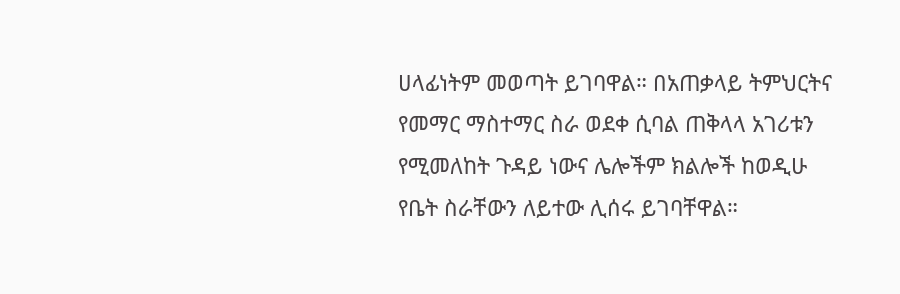ሀላፊነትም መወጣት ይገባዋል። በአጠቃላይ ትምህርትና የመማር ማስተማር ስራ ወደቀ ሲባል ጠቅላላ አገሪቱን የሚመለከት ጉዳይ ነውና ሌሎችም ክልሎች ከወዲሁ የቤት ስራቸውን ለይተው ሊሰሩ ይገባቸዋል።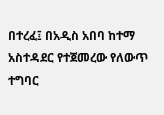በተረፈ፤ በአዲስ አበባ ከተማ አስተዳደር የተጀመረው የለውጥ ተግባር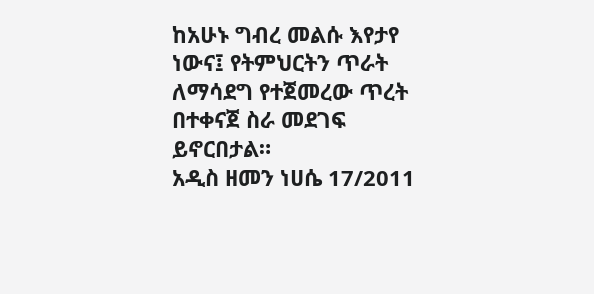ከአሁኑ ግብረ መልሱ እየታየ ነውና፤ የትምህርትን ጥራት ለማሳደግ የተጀመረው ጥረት በተቀናጀ ስራ መደገፍ ይኖርበታል።
አዲስ ዘመን ነሀሴ 17/2011